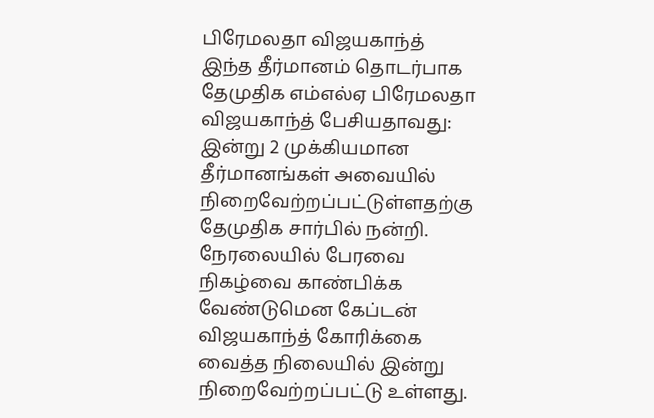பிரேமலதா விஜயகாந்த்
இந்த தீர்மானம் தொடர்பாக தேமுதிக எம்எல்ஏ பிரேமலதா விஜயகாந்த் பேசியதாவது:
இன்று 2 முக்கியமான தீர்மானங்கள் அவையில் நிறைவேற்றப்பட்டுள்ளதற்கு தேமுதிக சார்பில் நன்றி.
நேரலையில் பேரவை நிகழ்வை காண்பிக்க வேண்டுமென கேப்டன் விஜயகாந்த் கோரிக்கை வைத்த நிலையில் இன்று நிறைவேற்றப்பட்டு உள்ளது.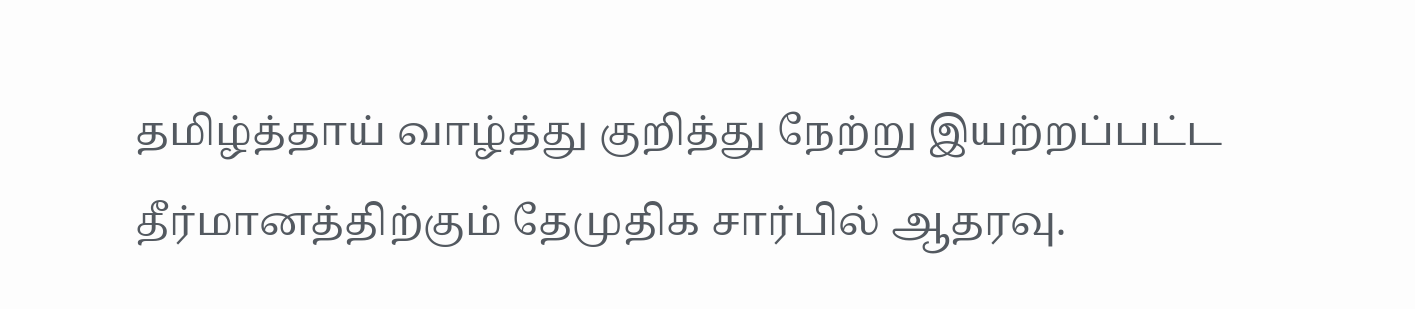தமிழ்த்தாய் வாழ்த்து குறித்து நேற்று இயற்றப்பட்ட தீர்மானத்திற்கும் தேமுதிக சார்பில் ஆதரவு.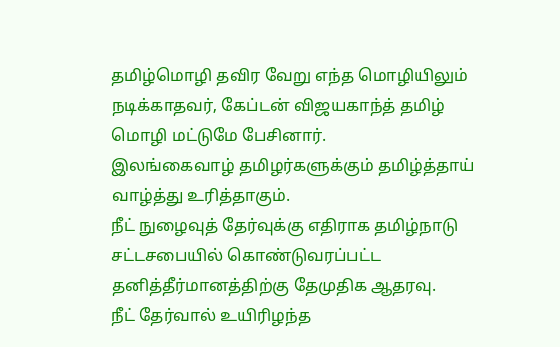தமிழ்மொழி தவிர வேறு எந்த மொழியிலும் நடிக்காதவர், கேப்டன் விஜயகாந்த் தமிழ் மொழி மட்டுமே பேசினார்.
இலங்கைவாழ் தமிழர்களுக்கும் தமிழ்த்தாய் வாழ்த்து உரித்தாகும்.
நீட் நுழைவுத் தேர்வுக்கு எதிராக தமிழ்நாடு சட்டசபையில் கொண்டுவரப்பட்ட தனித்தீர்மானத்திற்கு தேமுதிக ஆதரவு.
நீட் தேர்வால் உயிரிழந்த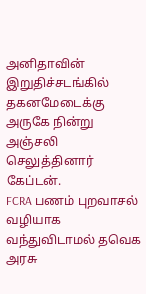அனிதாவின் இறுதிச்சடங்கில் தகனமேடைக்கு அருகே நின்று அஞ்சலி செலுத்தினார் கேப்டன்.
FCRA பணம் புறவாசல் வழியாக வந்துவிடாமல் தவெக அரசு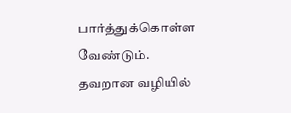பார்த்துக்கொள்ள வேண்டும்.
தவறான வழியில்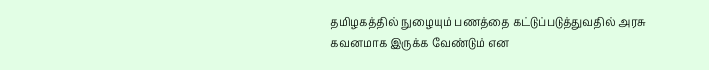தமிழகத்தில் நுழையும் பணத்தை கட்டுப்படுத்துவதில் அரசு கவனமாக இருக்க வேண்டும் என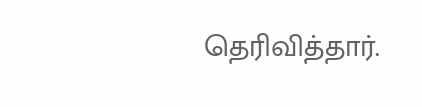தெரிவித்தார்.